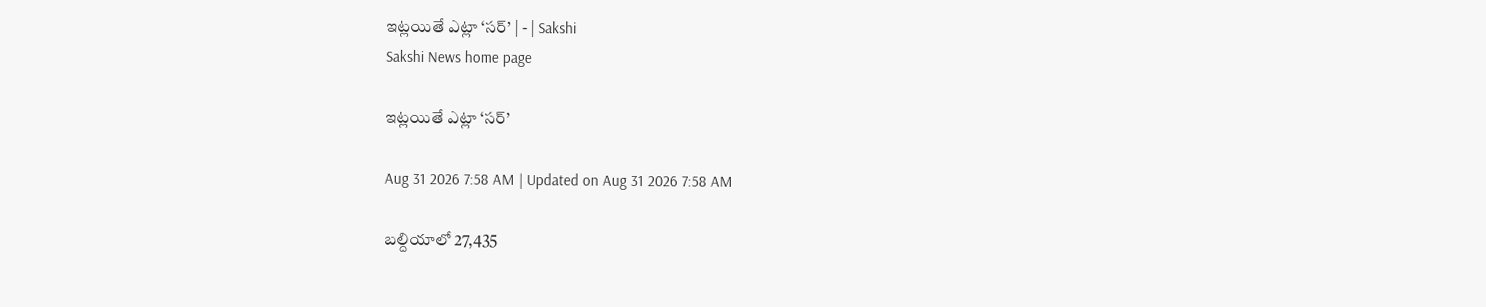ఇట్లయితే ఎట్లా ‘సర్‌’ | - | Sakshi
Sakshi News home page

ఇట్లయితే ఎట్లా ‘సర్‌’

Aug 31 2026 7:58 AM | Updated on Aug 31 2026 7:58 AM

బల్దియాలో 27,435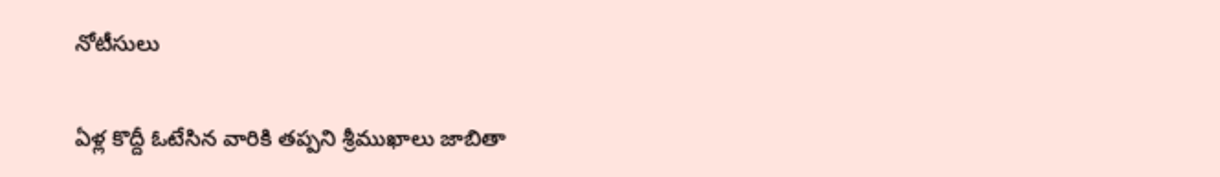నోటీసులు

ఏళ్ల కొద్దీ ఓటేసిన వారికి తప్పని శ్రీముఖాలు జాబితా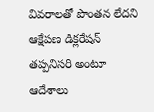వివరాలతో పొంతన లేదని ఆక్షేపణ డిక్లరేషన్‌ తప్పనిసరి అంటూ ఆదేశాలు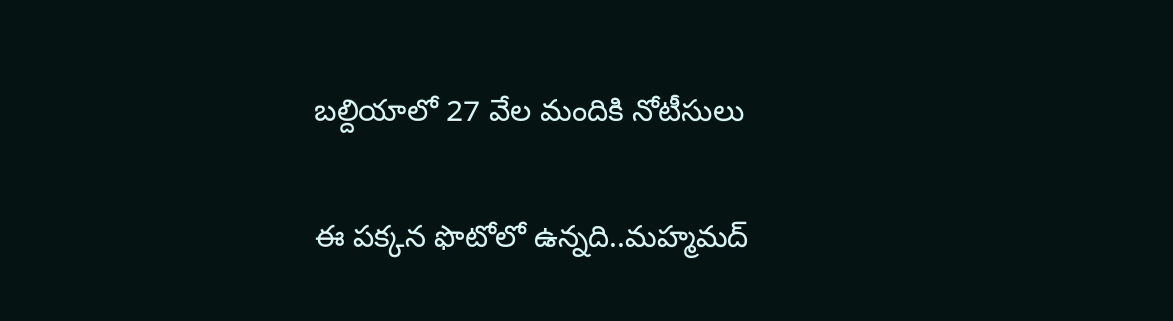బల్దియాలో 27 వేల మందికి నోటీసులు

ఈ పక్కన ఫొటోలో ఉన్నది..మహ్మమద్‌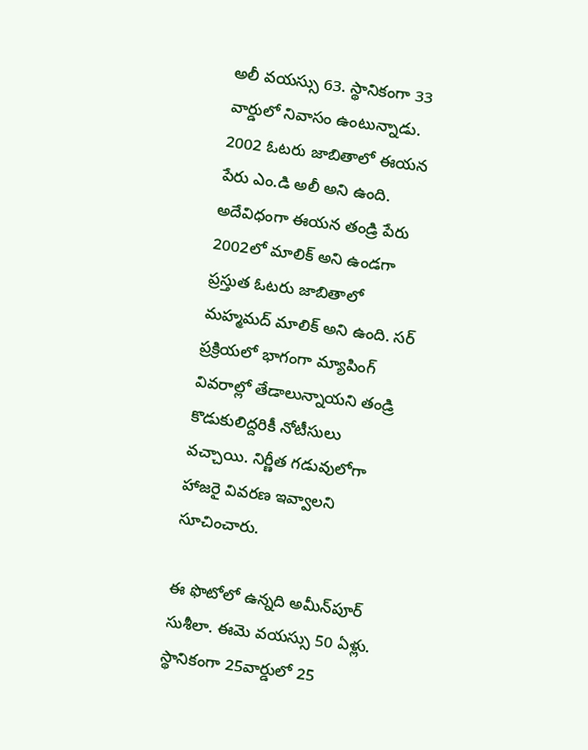అలీ వయస్సు 63. స్థానికంగా 33 వార్డులో నివాసం ఉంటున్నాడు. 2002 ఓటరు జాబితాలో ఈయన పేరు ఎం.డి అలీ అని ఉంది. అదేవిధంగా ఈయన తండ్రి పేరు 2002లో మాలిక్‌ అని ఉండగా ప్రస్తుత ఓటరు జాబితాలో మహ్మమద్‌ మాలిక్‌ అని ఉంది. సర్‌ ప్రక్రియలో భాగంగా మ్యాపింగ్‌ వివరాల్లో తేడాలున్నాయని తండ్రి కొడుకులిద్దరికీ నోటీసులు వచ్చాయి. నిర్ణీత గడువులోగా హాజరై వివరణ ఇవ్వాలని సూచించారు.

ఈ ఫొటోలో ఉన్నది అమీన్‌పూర్‌ సుశీలా. ఈమె వయస్సు 50 ఏళ్లు. స్థానికంగా 25వార్డులో 25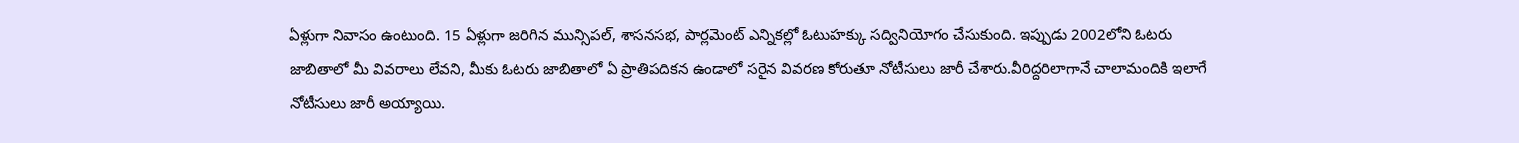ఏళ్లుగా నివాసం ఉంటుంది. 15 ఏళ్లుగా జరిగిన మున్సిపల్‌, శాసనసభ, పార్లమెంట్‌ ఎన్నికల్లో ఓటుహక్కు సద్వినియోగం చేసుకుంది. ఇప్పుడు 2002లోని ఓటరు జాబితాలో మీ వివరాలు లేవని, మీకు ఓటరు జాబితాలో ఏ ప్రాతిపదికన ఉండాలో సరైన వివరణ కోరుతూ నోటీసులు జారీ చేశారు.వీరిద్దరిలాగానే చాలామందికి ఇలాగే నోటీసులు జారీ అయ్యాయి.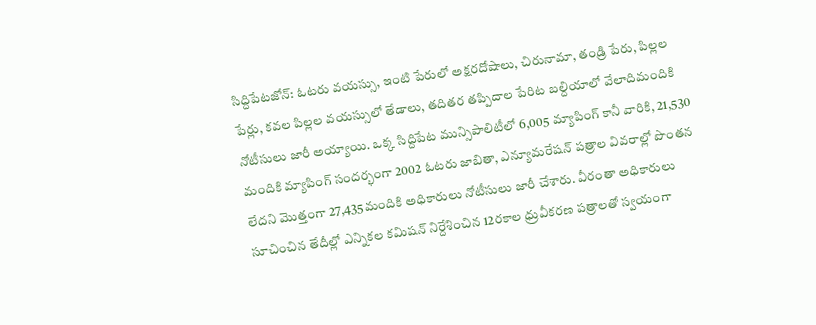సిద్దిపేటజోన్‌: ఓటరు వయస్సు, ఇంటి పేరులో అక్షరదోషాలు, చిరునామా, తండ్రి పేరు, పిల్లల పేర్లు, కవల పిల్లల వయస్సులో తేడాలు, తదితర తప్పిదాల పేరిట బల్దియాలో వేలాదిమందికి నోటీసులు జారీ అయ్యాయి. ఒక్క సిద్దిపేట మున్సిపాలిటీలో 6,005 మ్యాపింగ్‌ కానీ వారికి, 21,530 మందికి మ్యాపింగ్‌ సందర్భంగా 2002 ఓటరు జాబితా, ఎన్యూమరేషన్‌ పత్రాల వివరాల్లో పొంతన లేదని మొత్తంగా 27,435మందికి అధికారులు నోటీసులు జారీ చేశారు. వీరంతా అధికారులు సూచించిన తేదీల్లో ఎన్నికల కమిషన్‌ నిర్దేశించిన 12రకాల ధ్రువీకరణ పత్రాలతో స్వయంగా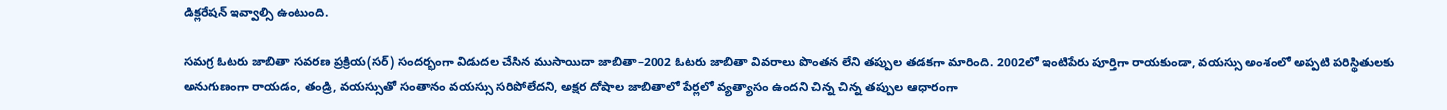డిక్లరేషన్‌ ఇవ్వాల్సి ఉంటుంది.

సమగ్ర ఓటరు జాబితా సవరణ ప్రక్రియ(సర్‌) సందర్భంగా విడుదల చేసిన ముసాయిదా జాబితా–2002 ఓటరు జాబితా వివరాలు పొంతన లేని తప్పుల తడకగా మారింది. 2002లో ఇంటిపేరు పూర్తిగా రాయకుండా, వయస్సు అంశంలో అప్పటి పరిస్థితులకు అనుగుణంగా రాయడం, తండ్రి, వయస్సుతో సంతానం వయస్సు సరిపోలేదని, అక్షర దోషాల జాబితాలో పేర్లలో వ్యత్యాసం ఉందని చిన్న చిన్న తప్పుల ఆధారంగా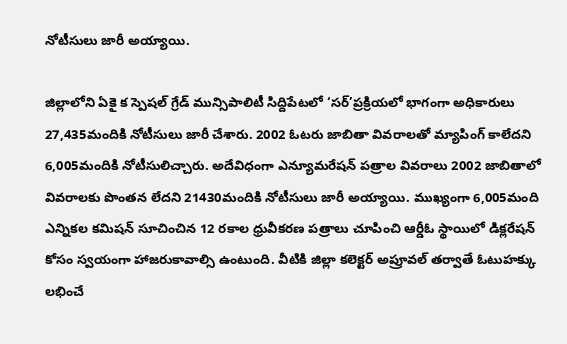నోటీసులు జారీ అయ్యాయి.

జిల్లాలోని ఏకై క స్పెషల్‌ గ్రేడ్‌ మున్సిపాలిటీ సిద్దిపేటలో ‘సర్‌’ప్రక్రియలో భాగంగా అధికారులు 27,435మందికి నోటీసులు జారీ చేశారు. 2002 ఓటరు జాబితా వివరాలతో మ్యాపింగ్‌ కాలేదని 6,005మందికి నోటీసులిచ్చారు. అదేవిధంగా ఎన్యూమరేషన్‌ పత్రాల వివరాలు 2002 జాబితాలో వివరాలకు పొంతన లేదని 21430మందికి నోటీసులు జారీ అయ్యాయి. ముఖ్యంగా 6,005మంది ఎన్నికల కమిషన్‌ సూచించిన 12 రకాల ధ్రువీకరణ పత్రాలు చూపించి ఆర్డీఓ స్థాయిలో డిక్లరేషన్‌ కోసం స్వయంగా హాజరుకావాల్సి ఉంటుంది. వీటికి జిల్లా కలెక్టర్‌ అప్రూవల్‌ తర్వాతే ఓటుహక్కు లభించే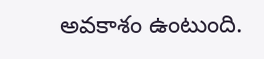అవకాశం ఉంటుంది.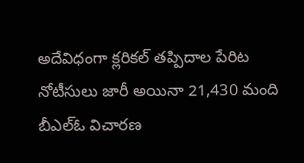అదేవిధంగా క్లరికల్‌ తప్పిదాల పేరిట నోటీసులు జారీ అయినా 21,430 మంది బీఎల్‌ఓ విచారణ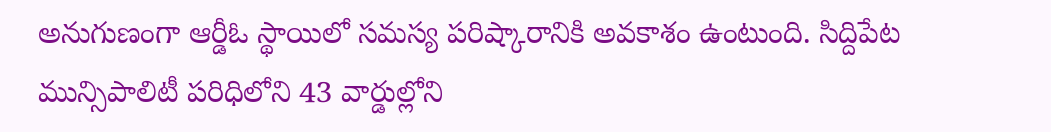అనుగుణంగా ఆర్డీఓ స్థాయిలో సమస్య పరిష్కారానికి అవకాశం ఉంటుంది. సిద్దిపేట మున్సిపాలిటీ పరిధిలోని 43 వార్డుల్లోని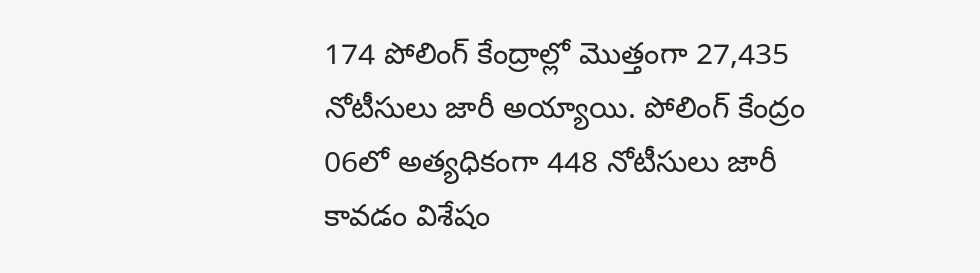174 పోలింగ్‌ కేంద్రాల్లో మొత్తంగా 27,435 నోటీసులు జారీ అయ్యాయి. పోలింగ్‌ కేంద్రం 06లో అత్యధికంగా 448 నోటీసులు జారీ కావడం విశేషం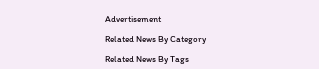Advertisement

Related News By Category

Related News By Tags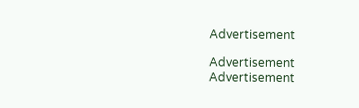Advertisement

Advertisement
Advertisement